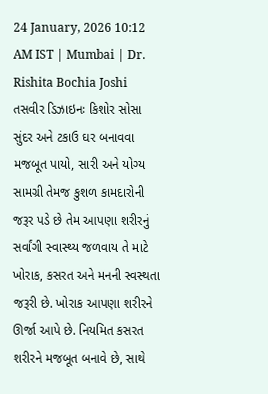24 January, 2026 10:12 AM IST | Mumbai | Dr. Rishita Bochia Joshi
તસવીર ડિઝાઇનઃ કિશોર સોસા
સુંદર અને ટકાઉ ઘર બનાવવા મજબૂત પાયો, સારી અને યોગ્ય સામગ્રી તેમજ કુશળ કામદારોની જરૂર પડે છે તેમ આપણા શરીરનું સર્વાંગી સ્વાસ્થ્ય જળવાય તે માટે ખોરાક, કસરત અને મનની સ્વસ્થતા જરૂરી છે. ખોરાક આપણા શરીરને ઊર્જા આપે છે. નિયમિત કસરત શરીરને મજબૂત બનાવે છે, સાથે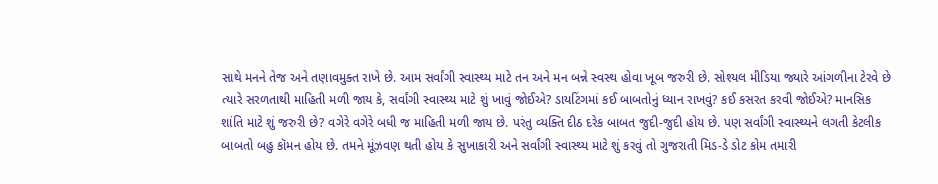સાથે મનને તેજ અને તણાવમુક્ત રાખે છે. આમ સર્વાંગી સ્વાસ્થ્ય માટે તન અને મન બન્ને સ્વસ્થ હોવા ખૂબ જરુરી છે. સોશ્યલ મીડિયા જ્યારે આંગળીના ટેરવે છે ત્યારે સરળતાથી માહિતી મળી જાય કે, સર્વાંગી સ્વાસ્થ્ય માટે શું ખાવું જોઈએ? ડાયટિંગમાં કઈ બાબતોનું ધ્યાન રાખવું? કઈ કસરત કરવી જોઈએ? માનસિક શાંતિ માટે શું જરુરી છે? વગેરે વગેરે બધી જ માહિતી મળી જાય છે. પરંતુ વ્યક્તિ દીઠ દરેક બાબત જુદી-જુદી હોય છે. પણ સર્વાંગી સ્વાસ્થ્યને લગતી કેટલીક બાબતો બહુ કૉમન હોય છે. તમને મૂંઝવણ થતી હોય કે સુખાકારી અને સર્વાંગી સ્વાસ્થ્ય માટે શું કરવું તો ગુજરાતી મિડ-ડે ડોટ કોમ તમારી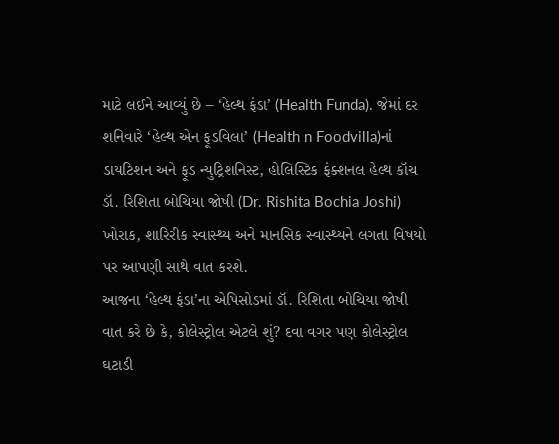માટે લઈને આવ્યું છે – ‘હેલ્થ ફંડા’ (Health Funda). જેમાં દર શનિવારે ‘હેલ્થ એન ફૂડવિલા’ (Health n Foodvilla)નાં ડાયટિશન અને ફૂડ ન્યુટ્રિશનિસ્ટ, હોલિસ્ટિક ફંક્શનલ હેલ્થ કૉચ ડૉ. રિશિતા બોચિયા જોષી (Dr. Rishita Bochia Joshi) ખોરાક, શારિરીક સ્વાસ્થ્ય અને માનસિક સ્વાસ્થ્યને લગતા વિષયો પર આપણી સાથે વાત કરશે.
આજના ‘હેલ્થ ફંડા’ના એપિસોડમાં ડૉ. રિશિતા બોચિયા જોષી વાત કરે છે કે, કોલેસ્ટ્રોલ એટલે શું? દવા વગર પણ કોલેસ્ટ્રોલ ઘટાડી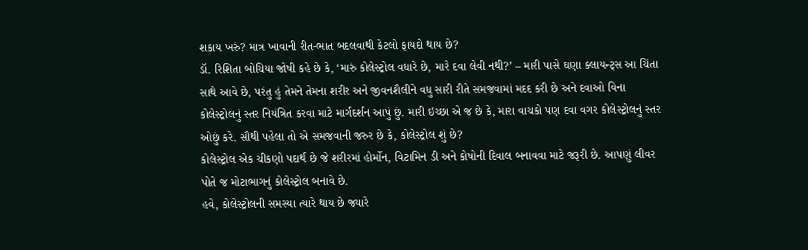શકાય ખરું? માત્ર ખાવાની રીત-ભાત બદલવાથી કેટલો ફાયદો થાય છે?
ડૉ. રિશિતા બોચિયા જોષી કહે છે કે, ‘મારું કોલેસ્ટ્રોલ વધારે છે, મારે દવા લેવી નથી?’ – મારી પાસે ઘણા ક્લાયન્ટ્સ આ ચિંતા સાથે આવે છે, પરંતુ હું તેમને તેમના શરીર અને જીવનશૈલીને વધુ સારી રીતે સમજવામાં મદદ કરી છે અને દવાઓ વિના કોલેસ્ટ્રોલનું સ્તર નિયંત્રિત કરવા માટે માર્ગદર્શન આપું છું. મારી ઇચ્છા એ જ છે કે, મારા વાચકો પણ દવા વગર કોલેસ્ટ્રોલનું સ્તર ઓછું કરે. સૌથી પહેલા તો એ સમજવાની જરુર છે કે, કોલેસ્ટ્રોલ શું છે?
કોલેસ્ટ્રોલ એક ચીકણો પદાર્થ છે જે શરીરમાં હોર્મોન, વિટામિન ડી અને કોષોની દિવાલ બનાવવા માટે જરૂરી છે. આપણું લીવર પોતે જ મોટાભાગનું કોલેસ્ટ્રોલ બનાવે છે.
હવે, કોલેસ્ટ્રોલની સમસ્યા ત્યારે થાય છે જ્યારે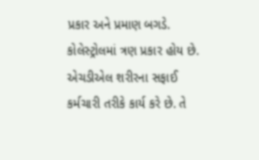પ્રકાર અને પ્રમાણ બગડે.
કોલેસ્ટ્રોલમાં ત્રણ પ્રકાર હોય છે.
એચડીએલ શરીરના સફાઈ કર્મચારી તરીકે કાર્ય કરે છે. તે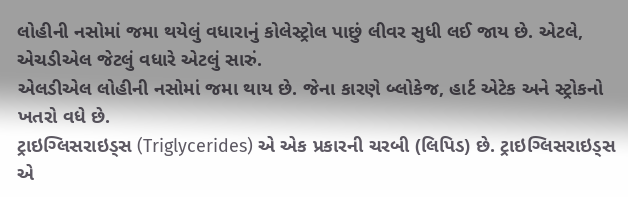લોહીની નસોમાં જમા થયેલું વધારાનું કોલેસ્ટ્રોલ પાછું લીવર સુધી લઈ જાય છે. એટલે, એચડીએલ જેટલું વધારે એટલું સારું.
એલડીએલ લોહીની નસોમાં જમા થાય છે. જેના કારણે બ્લોકેજ, હાર્ટ એટેક અને સ્ટ્રોકનો ખતરો વધે છે.
ટ્રાઇગ્લિસરાઇડ્સ (Triglycerides) એ એક પ્રકારની ચરબી (લિપિડ) છે. ટ્રાઇગ્લિસરાઇડ્સ એ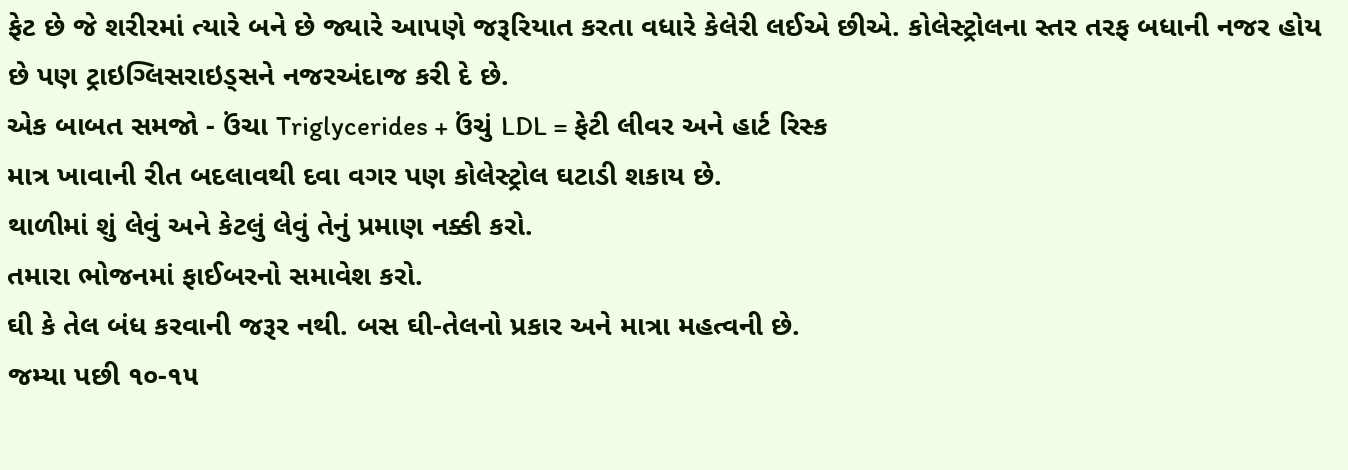ફેટ છે જે શરીરમાં ત્યારે બને છે જ્યારે આપણે જરૂરિયાત કરતા વધારે કેલેરી લઈએ છીએ. કોલેસ્ટ્રોલના સ્તર તરફ બધાની નજર હોય છે પણ ટ્રાઇગ્લિસરાઇડ્સને નજરઅંદાજ કરી દે છે.
એક બાબત સમજો - ઉંચા Triglycerides + ઉંચું LDL = ફેટી લીવર અને હાર્ટ રિસ્ક
માત્ર ખાવાની રીત બદલાવથી દવા વગર પણ કોલેસ્ટ્રોલ ઘટાડી શકાય છે.
થાળીમાં શું લેવું અને કેટલું લેવું તેનું પ્રમાણ નક્કી કરો.
તમારા ભોજનમાં ફાઈબરનો સમાવેશ કરો.
ઘી કે તેલ બંધ કરવાની જરૂર નથી. બસ ઘી-તેલનો પ્રકાર અને માત્રા મહત્વની છે.
જમ્યા પછી ૧૦-૧૫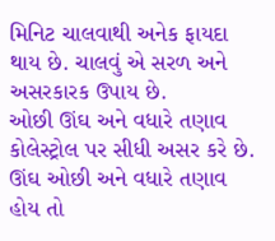મિનિટ ચાલવાથી અનેક ફાયદા થાય છે. ચાલવું એ સરળ અને અસરકારક ઉપાય છે.
ઓછી ઊંઘ અને વધારે તણાવ કોલેસ્ટ્રોલ પર સીધી અસર કરે છે. ઊંઘ ઓછી અને વધારે તણાવ હોય તો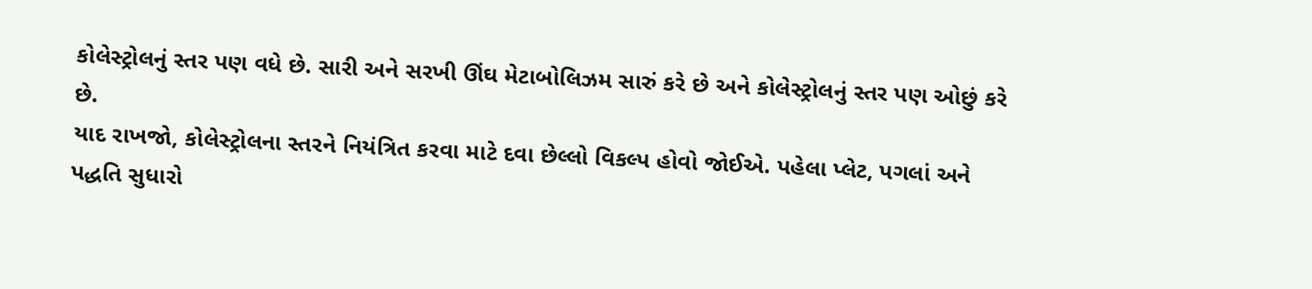કોલેસ્ટ્રોલનું સ્તર પણ વધે છે. સારી અને સરખી ઊંઘ મેટાબોલિઝમ સારું કરે છે અને કોલેસ્ટ્રોલનું સ્તર પણ ઓછું કરે છે.
યાદ રાખજો, કોલેસ્ટ્રોલના સ્તરને નિયંત્રિત કરવા માટે દવા છેલ્લો વિકલ્પ હોવો જોઈએ. પહેલા પ્લેટ, પગલાં અને પદ્ધતિ સુધારો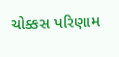ચોક્કસ પરિણામ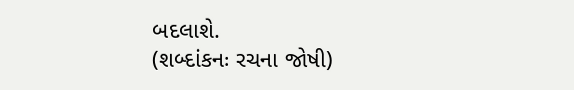બદલાશે.
(શબ્દાંકનઃ રચના જોષી)